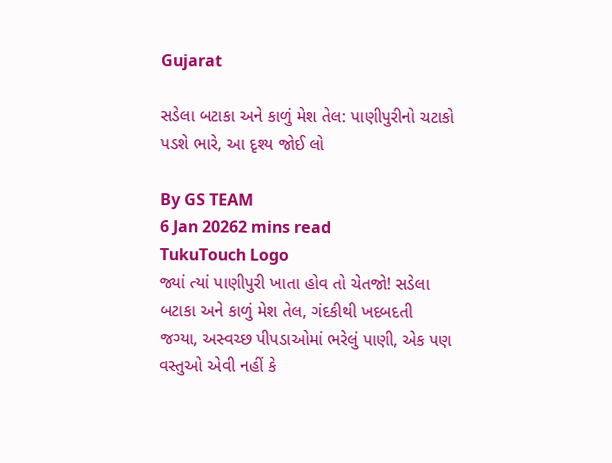Gujarat

સડેલા બટાકા અને કાળું મેશ તેલ: પાણીપુરીનો ચટાકો પડશે ભારે, આ દૃશ્ય જોઈ લો

By GS TEAM
6 Jan 20262 mins read
TukuTouch Logo
જ્યાં ત્યાં પાણીપુરી ખાતા હોવ તો ચેતજો! સડેલા બટાકા અને કાળું મેશ તેલ, ગંદકીથી ખદબદતી જગ્યા, અસ્વચ્છ પીપડાઓમાં ભરેલું પાણી, એક પણ વસ્તુઓ એવી નહીં કે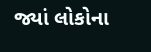જ્યાં લોકોના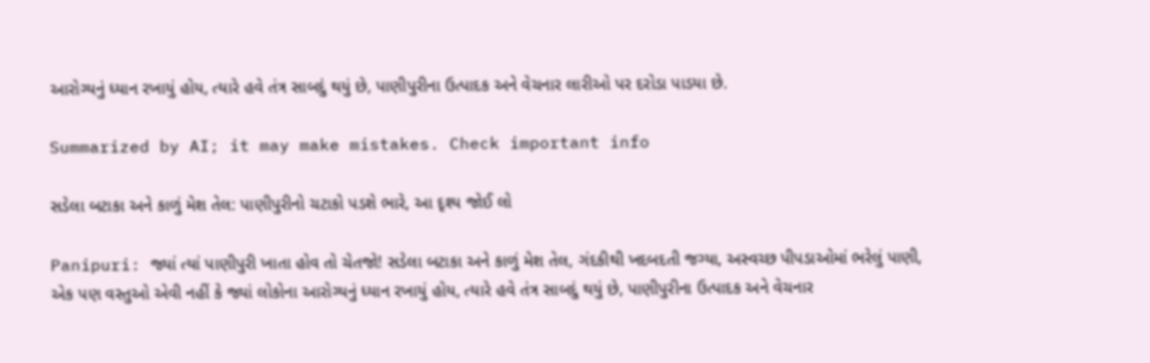આરોગ્યનું ધ્યાન રખાયું હોય, ત્યારે હવે તંત્ર સાબદું થયું છે, પાણીપુરીના ઉત્પાદક અને વેચનાર લારીઓ પર દરોડા પાડયા છે.

Summarized by AI; it may make mistakes. Check important info

સડેલા બટાકા અને કાળું મેશ તેલ: પાણીપુરીનો ચટાકો પડશે ભારે, આ દૃશ્ય જોઈ લો

Panipuri: જ્યાં ત્યાં પાણીપુરી ખાતા હોવ તો ચેતજો! સડેલા બટાકા અને કાળું મેશ તેલ, ગંદકીથી ખદબદતી જગ્યા, અસ્વચ્છ પીપડાઓમાં ભરેલું પાણી, એક પણ વસ્તુઓ એવી નહીં કે જ્યાં લોકોના આરોગ્યનું ધ્યાન રખાયું હોય, ત્યારે હવે તંત્ર સાબદું થયું છે, પાણીપુરીના ઉત્પાદક અને વેચનાર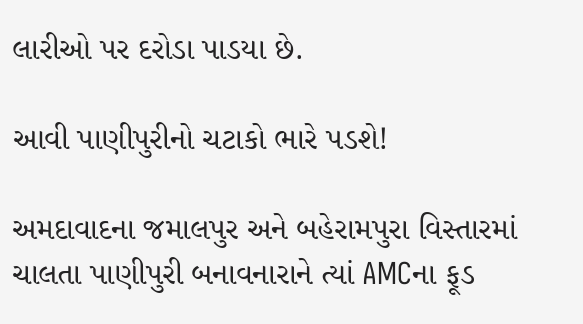લારીઓ પર દરોડા પાડયા છે.

આવી પાણીપુરીનો ચટાકો ભારે પડશે!

અમદાવાદના જમાલપુર અને બહેરામપુરા વિસ્તારમાં ચાલતા પાણીપુરી બનાવનારાને ત્યાં AMCના ફૂડ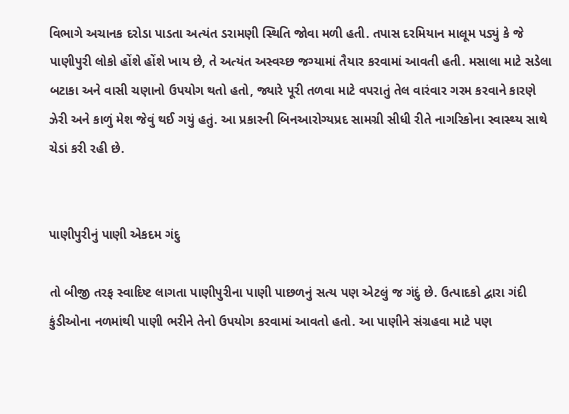વિભાગે અચાનક દરોડા પાડતા અત્યંત ડરામણી સ્થિતિ જોવા મળી હતી. તપાસ દરમિયાન માલૂમ પડ્યું કે જે પાણીપુરી લોકો હોંશે હોંશે ખાય છે, તે અત્યંત અસ્વચ્છ જગ્યામાં તૈયાર કરવામાં આવતી હતી. મસાલા માટે સડેલા બટાકા અને વાસી ચણાનો ઉપયોગ થતો હતો, જ્યારે પૂરી તળવા માટે વપરાતું તેલ વારંવાર ગરમ કરવાને કારણે ઝેરી અને કાળું મેશ જેવું થઈ ગયું હતું. આ પ્રકારની બિનઆરોગ્યપ્રદ સામગ્રી સીધી રીતે નાગરિકોના સ્વાસ્થ્ય સાથે ચેડાં કરી રહી છે.


પાણીપુરીનું પાણી એકદમ ગંદુ

તો બીજી તરફ સ્વાદિષ્ટ લાગતા પાણીપુરીના પાણી પાછળનું સત્ય પણ એટલું જ ગંદું છે. ઉત્પાદકો દ્વારા ગંદી કુંડીઓના નળમાંથી પાણી ભરીને તેનો ઉપયોગ કરવામાં આવતો હતો. આ પાણીને સંગ્રહવા માટે પણ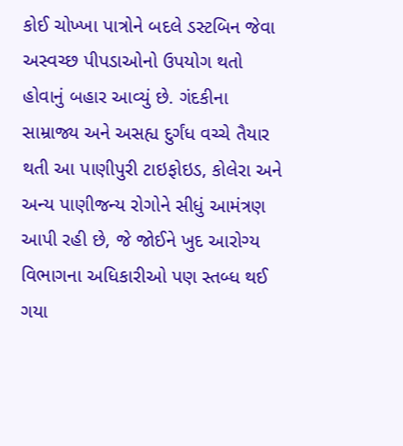કોઈ ચોખ્ખા પાત્રોને બદલે ડસ્ટબિન જેવા અસ્વચ્છ પીપડાઓનો ઉપયોગ થતો હોવાનું બહાર આવ્યું છે. ગંદકીના સામ્રાજ્ય અને અસહ્ય દુર્ગંધ વચ્ચે તૈયાર થતી આ પાણીપુરી ટાઇફોઇડ, કોલેરા અને અન્ય પાણીજન્ય રોગોને સીધું આમંત્રણ આપી રહી છે, જે જોઈને ખુદ આરોગ્ય વિભાગના અધિકારીઓ પણ સ્તબ્ધ થઈ ગયા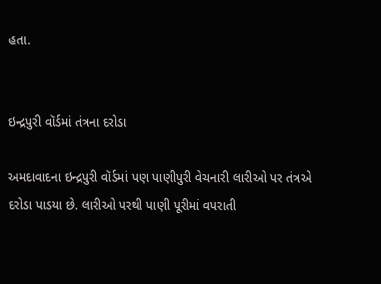હતા.


ઇન્દ્રપુરી વૉર્ડમાં તંત્રના દરોડા

અમદાવાદના ઇન્દ્રપુરી વૉર્ડમાં પણ પાણીપુરી વેચનારી લારીઓ પર તંત્રએ દરોડા પાડયા છે. લારીઓ પરથી પાણી પૂરીમાં વપરાતી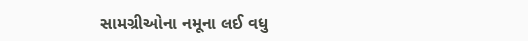સામગ્રીઓના નમૂના લઈ વધુ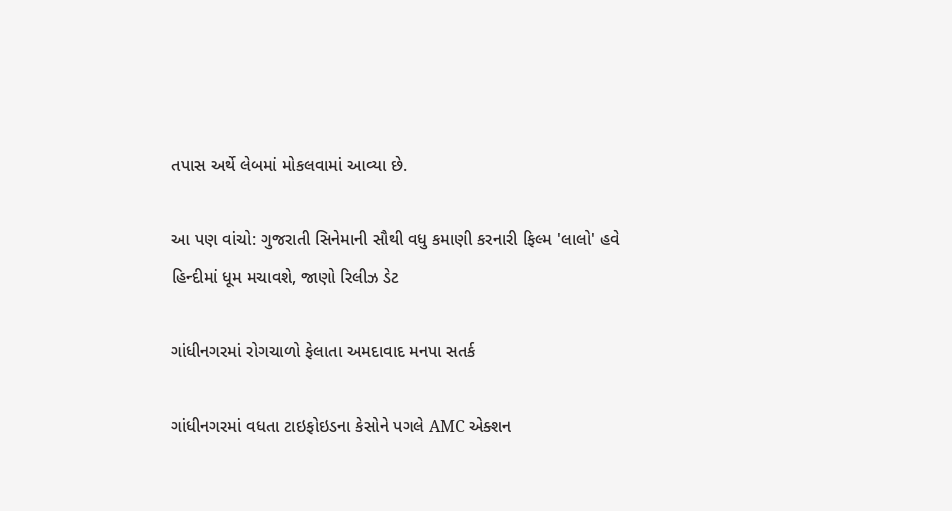તપાસ અર્થે લેબમાં મોકલવામાં આવ્યા છે.

આ પણ વાંચો: ગુજરાતી સિનેમાની સૌથી વધુ કમાણી કરનારી ફિલ્મ 'લાલો' હવે હિન્દીમાં ધૂમ મચાવશે, જાણો રિલીઝ ડેટ

ગાંધીનગરમાં રોગચાળો ફેલાતા અમદાવાદ મનપા સતર્ક

ગાંધીનગરમાં વધતા ટાઇફોઇડના કેસોને પગલે AMC એક્શન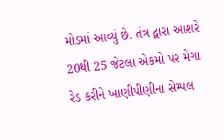મોડમાં આવ્યું છે. તંત્ર દ્વારા આશરે 20થી 25 જેટલા એકમો પર મેગા રેડ કરીને ખાણીપીણીના સેમ્પલ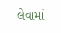લેવામાં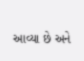આવ્યા છે અને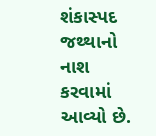શંકાસ્પદ જથ્થાનો નાશ કરવામાં આવ્યો છે.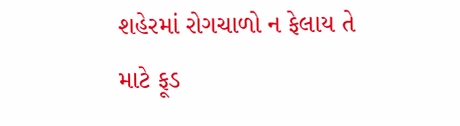શહેરમાં રોગચાળો ન ફેલાય તે માટે ફૂડ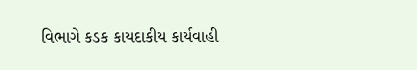વિભાગે કડક કાયદાકીય કાર્યવાહી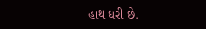હાથ ધરી છે.